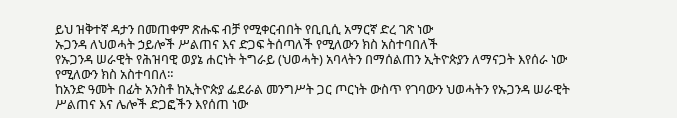ይህ ዝቅተኛ ዳታን በመጠቀም ጽሑፍ ብቻ የሚቀርብበት የቢቢሲ አማርኛ ድረ ገጽ ነው
ኡጋንዳ ለህወሓት ኃይሎች ሥልጠና እና ድጋፍ ትሰጣለች የሚለውን ክስ አስተባበለች
የኡጋንዳ ሠራዊት የሕዝባዊ ወያኔ ሐርነት ትግራይ (ህወሓት) አባላትን በማሰልጠን ኢትዮጵያን ለማናጋት እየሰራ ነው የሚለውን ክስ አስተባበለ።
ከአንድ ዓመት በፊት አንስቶ ከኢትዮጵያ ፌደራል መንግሥት ጋር ጦርነት ውስጥ የገባውን ህወሓትን የኡጋንዳ ሠራዊት ሥልጠና እና ሌሎች ድጋፎችን እየሰጠ ነው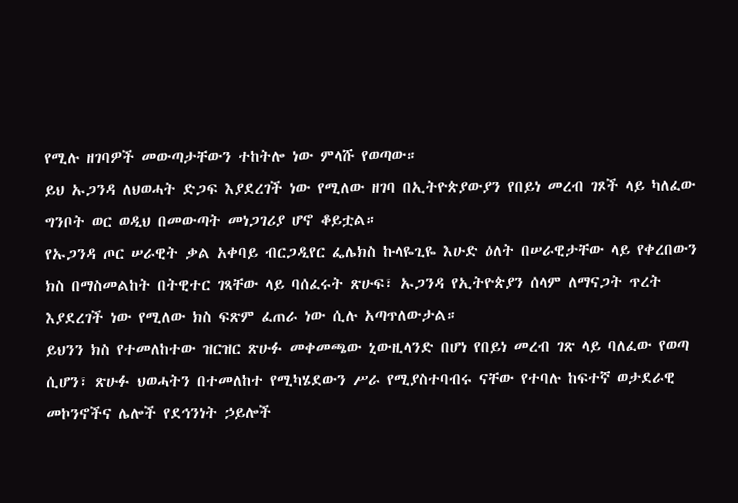የሚሉ ዘገባዎች መውጣታቸውን ተከትሎ ነው ምላሹ የወጣው።
ይህ ኡጋንዳ ለህወሓት ድጋፍ እያደረገች ነው የሚለው ዘገባ በኢትዮጵያውያን የበይነ መረብ ገጾች ላይ ካለፈው ግንቦት ወር ወዲህ በመውጣት መነጋገሪያ ሆኖ ቆይቷል።
የኡጋንዳ ጦር ሠራዊት ቃል አቀባይ ብርጋዲየር ፌሌክስ ኩላዬጊዬ እሁድ ዕለት በሠራዊታቸው ላይ የቀረበውን ክስ በማስመልከት በትዊተር ገጻቸው ላይ ባሰፈሩት ጽሁፍ፣ ኡጋንዳ የኢትዮጵያን ሰላም ለማናጋት ጥረት እያደረገች ነው የሚለው ክስ ፍጽም ፈጠራ ነው ሲሉ አጣጥለውታል።
ይህንን ክስ የተመለከተው ዝርዝር ጽሁፉ መቀመጫው ኒውዚላንድ በሆነ የበይነ መረብ ገጽ ላይ ባለፈው የወጣ ሲሆን፣ ጽሁፉ ህወሓትን በተመለከተ የሚካሄደውን ሥራ የሚያስተባብሩ ናቸው የተባሉ ከፍተኛ ወታደራዊ መኮንኖችና ሌሎች የደኅንነት ኃይሎች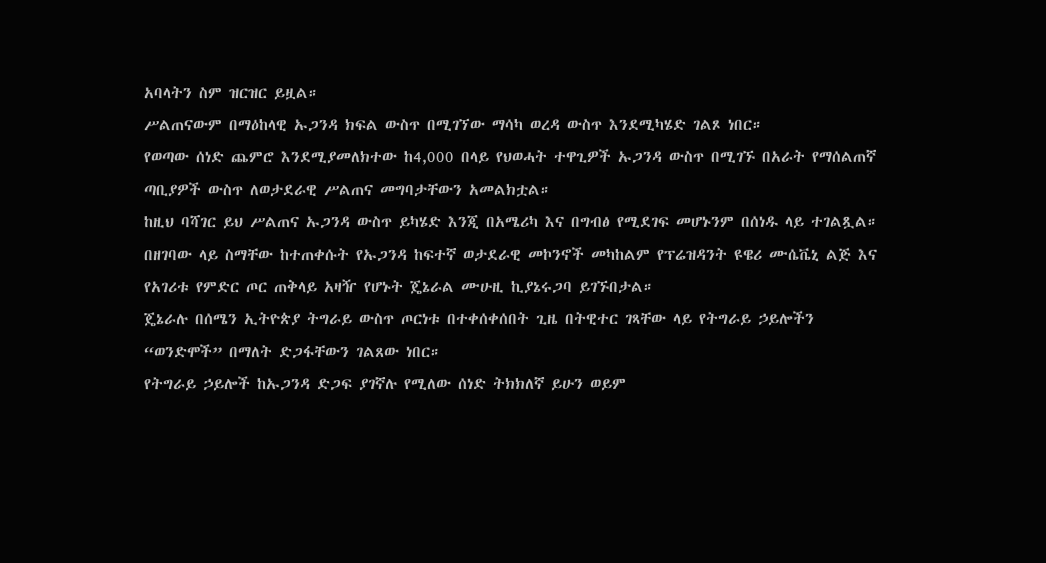አባላትን ስም ዝርዝር ይዟል።
ሥልጠናውም በማዕከላዊ ኡጋንዳ ክፍል ውስጥ በሚገኘው ማሳካ ወረዳ ውስጥ እንደሚካሄድ ገልጾ ነበር።
የወጣው ሰነድ ጨምሮ እንደሚያመለክተው ከ4,000 በላይ የህወሓት ተዋጊዎች ኡጋንዳ ውስጥ በሚገኙ በአራት የማሰልጠኛ ጣቢያዎች ውስጥ ለወታደራዊ ሥልጠና መግባታቸውን አመልክቷል።
ከዚህ ባሻገር ይህ ሥልጠና ኡጋንዳ ውስጥ ይካሄድ እንጂ በአሜሪካ እና በግብፅ የሚደገፍ መሆኑንም በሰነዱ ላይ ተገልጿል።
በዘገባው ላይ ስማቸው ከተጠቀሱት የኡጋንዳ ከፍተኛ ወታደራዊ መኮንኖች መካከልም የፕሬዝዳንት ዩዌሪ ሙሴቬኒ ልጅ እና የአገሪቱ የምድር ጦር ጠቅላይ አዛዥ የሆኑት ጄኔራል ሙሁዚ ኪያኔሩጋባ ይገኙበታል።
ጄኔራሉ በሰሜን ኢትዮጵያ ትግራይ ውስጥ ጦርነቱ በተቀሰቀሰበት ጊዜ በትዊተር ገጻቸው ላይ የትግራይ ኃይሎችን “ወንድሞች” በማለት ድጋፋቸውን ገልጸው ነበር።
የትግራይ ኃይሎች ከኡጋንዳ ድጋፍ ያገኛሉ የሚለው ሰነድ ትክክለኛ ይሁን ወይም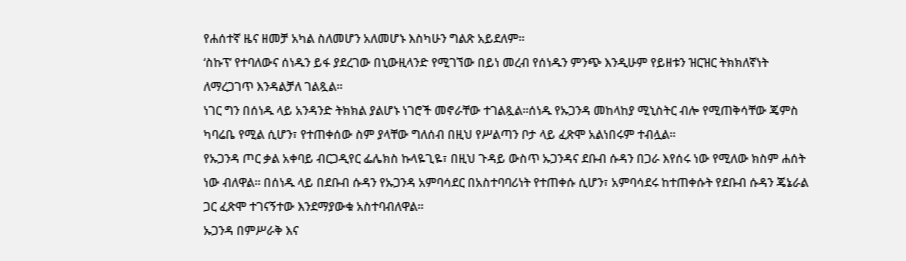የሐሰተኛ ዜና ዘመቻ አካል ስለመሆን አለመሆኑ እስካሁን ግልጽ አይደለም።
‘ስኩፕ’ የተባለውና ሰነዱን ይፋ ያደረገው በኒውዚላንድ የሚገኘው በይነ መረብ የሰነዱን ምንጭ እንዲሁም የይዘቱን ዝርዝር ትክክለኛነት ለማረጋገጥ እንዳልቻለ ገልጿል።
ነገር ግን በሰነዱ ላይ አንዳንድ ትክክል ያልሆኑ ነገሮች መኖራቸው ተገልጿል።ሰነዱ የኡጋንዳ መከላከያ ሚኒስትር ብሎ የሚጠቅሳቸው ጄምስ ካባሬቤ የሚል ሲሆን፣ የተጠቀሰው ስም ያላቸው ግለሰብ በዚህ የሥልጣን ቦታ ላይ ፈጽሞ አልነበሩም ተብሏል።
የኡጋንዳ ጦር ቃል አቀባይ ብርጋዲየር ፌሌክስ ኩላዬጊዬ፣ በዚህ ጉዳይ ውስጥ ኡጋንዳና ደቡብ ሱዳን በጋራ እየሰሩ ነው የሚለው ክስም ሐሰት ነው ብለዋል። በሰነዱ ላይ በደቡብ ሱዳን የኡጋንዳ አምባሳደር በአስተባባሪነት የተጠቀሱ ሲሆን፣ አምባሳደሩ ከተጠቀሱት የደቡብ ሱዳን ጄኔራል ጋር ፈጽሞ ተገናኝተው እንደማያውቁ አስተባብለዋል።
ኡጋንዳ በምሥራቅ እና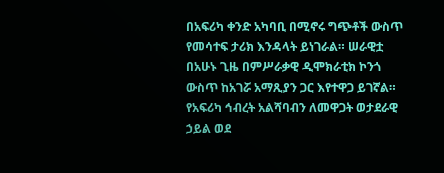በአፍሪካ ቀንድ አካባቢ በሚኖሩ ግጭቶች ውስጥ የመሳተፍ ታሪክ እንዳላት ይነገራል። ሠራዊቷ በአሁኑ ጊዜ በምሥራቃዊ ዲሞክራቲክ ኮንጎ ውስጥ ከአገሯ አማጺያን ጋር እየተዋጋ ይገኛል።
የአፍሪካ ኅብረት አልሻባብን ለመዋጋት ወታደራዊ ኃይል ወደ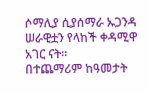ሶማሊያ ሲያሰማራ ኡጋንዳ ሠራዊቷን የላከች ቀዳሚዋ አገር ናት።
በተጨማሪም ከዓመታት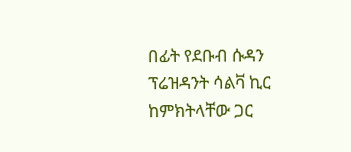በፊት የደቡብ ሱዳን ፕሬዝዳንት ሳልቫ ኪር ከምክትላቸው ጋር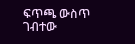ፍጥጫ ውስጥ ገብተው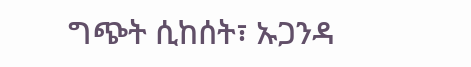ግጭት ሲከሰት፣ ኡጋንዳ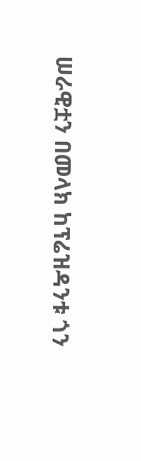ሠራዊቷን በመላክ ከፕሬዝዳንቱ ጎን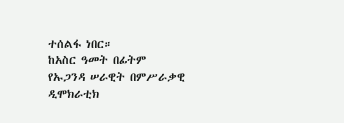ተሰልፋ ነበር።
ከአስር ዓመት በፊትም የኡጋንዳ ሠራዊት በምሥራቃዊ ዲሞክራቲክ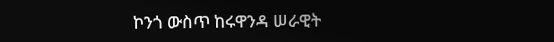ኮንጎ ውስጥ ከሩዋንዳ ሠራዊት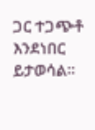ጋር ተጋጭቶ እንደነበር ይታወሳል።